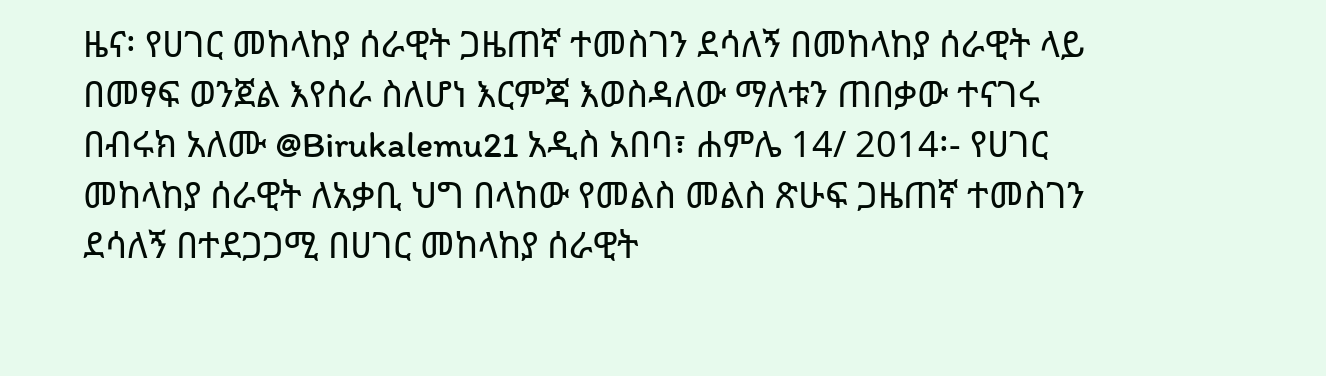ዜና፡ የሀገር መከላከያ ሰራዊት ጋዜጠኛ ተመስገን ደሳለኝ በመከላከያ ሰራዊት ላይ በመፃፍ ወንጀል እየሰራ ስለሆነ እርምጃ እወስዳለው ማለቱን ጠበቃው ተናገሩ
በብሩክ አለሙ @Birukalemu21 አዲስ አበባ፣ ሐምሌ 14/ 2014፡- የሀገር መከላከያ ሰራዊት ለአቃቢ ህግ በላከው የመልስ መልስ ጽሁፍ ጋዜጠኛ ተመስገን ደሳለኝ በተደጋጋሚ በሀገር መከላከያ ሰራዊት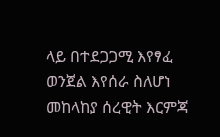ላይ በተደጋጋሚ እየፃፈ ወንጀል እየሰራ ስለሆነ መከላከያ ሰረዊት እርምጃ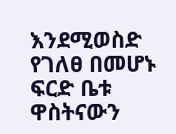እንደሚወስድ የገለፀ በመሆኑ ፍርድ ቤቱ ዋስትናውን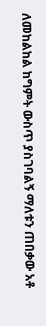ለመከልከል ከግምት ውስጥ ያስገባልኝ ማለቱን ጠበቃው አቶ